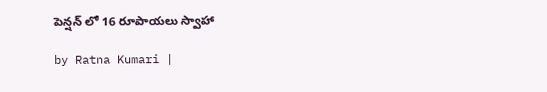పెన్షన్ లో 16 రూపాయలు స్వాహా

by Ratna Kumari |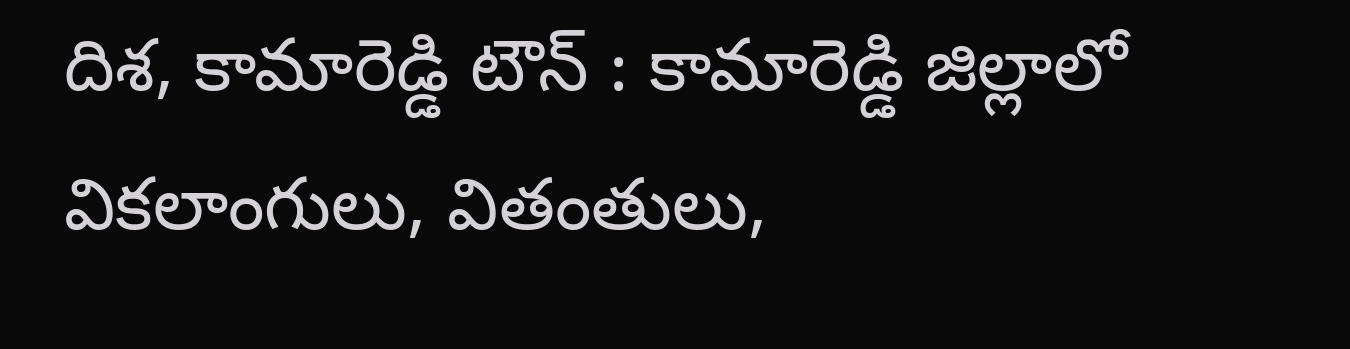దిశ, కామారెడ్డి టౌన్ : కామారెడ్డి జిల్లాలో వికలాంగులు, వితంతులు,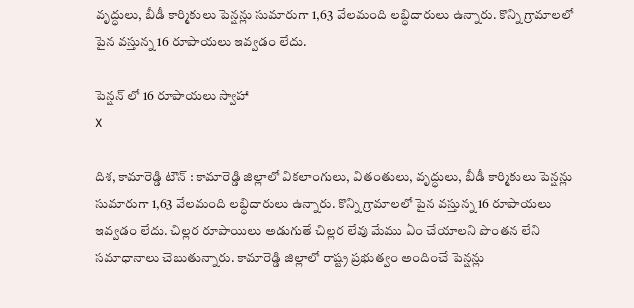వృద్ధులు, బీడీ కార్మికులు పెన్షన్లు సుమారుగా 1,63 వేలమంది లబ్ధిదారులు ఉన్నారు. కొన్ని గ్రామాలలో పైన వస్తున్న 16 రూపాయలు ఇవ్వడం లేదు.

పెన్షన్ లో 16 రూపాయలు స్వాహా
X

దిశ, కామారెడ్డి టౌన్ : కామారెడ్డి జిల్లాలో వికలాంగులు, వితంతులు, వృద్ధులు, బీడీ కార్మికులు పెన్షన్లు సుమారుగా 1,63 వేలమంది లబ్ధిదారులు ఉన్నారు. కొన్ని గ్రామాలలో పైన వస్తున్న 16 రూపాయలు ఇవ్వడం లేదు. చిల్లర రూపాయిలు అడుగుతే చిల్లర లేవు మేము ఏం చేయాలని పొంతన లేని సమాధానాలు చెబుతున్నారు. కామారెడ్డి జిల్లాలో రాష్ట్ర ప్రభుత్వం అందించే పెన్షన్లు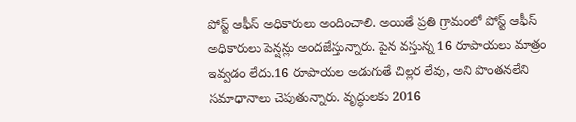పోస్ట్ ఆఫీస్ అధికారులు అందించాలి. అయితే ప్రతి గ్రామంలో పోస్ట్ ఆఫీస్ అధికారులు పెన్షన్లు అందజేస్తున్నారు. పైన వస్తున్న 16 రూపాయలు మాత్రం ఇవ్వడం లేదు.16 రూపాయల అడుగుతే చిల్లర లేవు, అని పొంతనలేని సమాధానాలు చెపుతున్నారు. వృద్ధులకు 2016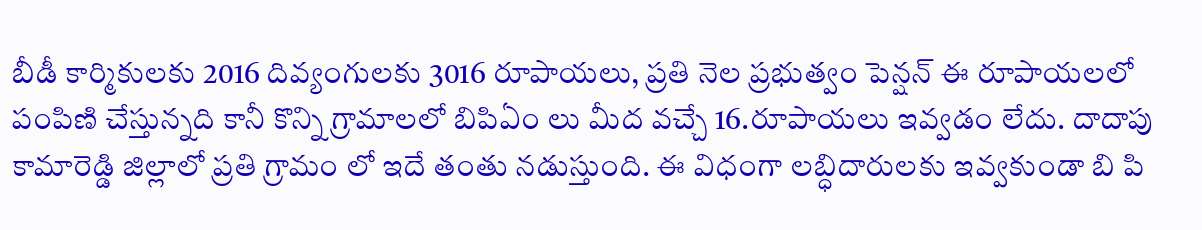బీడీ కార్మికులకు 2016 దివ్యంగులకు 3016 రూపాయలు, ప్రతి నెల ప్రభుత్వం పెన్షన్ ఈ రూపాయలలో పంపిణి చేస్తున్నది కానీ కొన్ని గ్రామాలలో బిపిఏం లు మీద వచ్చే 16.రూపాయలు ఇవ్వడం లేదు. దాదాపు కామారెడ్డి జిల్లాలో ప్రతి గ్రామం లో ఇదే తంతు నడుస్తుంది. ఈ విధంగా లబ్ధిదారులకు ఇవ్వకుండా బి పి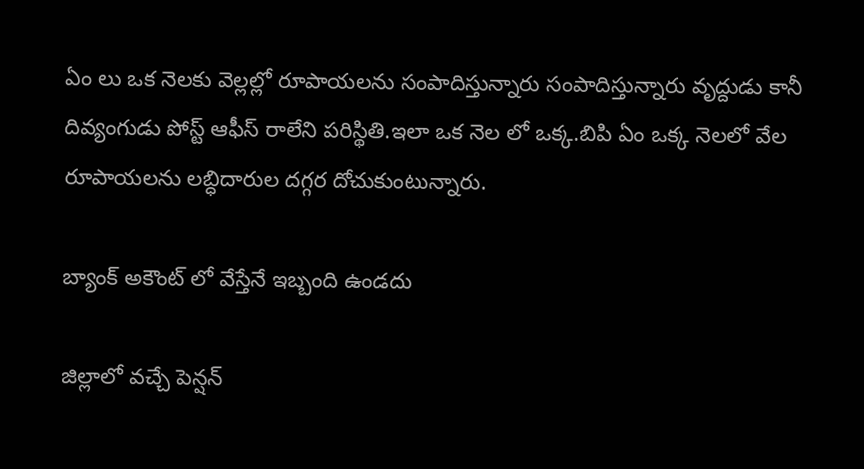ఏం లు ఒక నెలకు వెల్లల్లో రూపాయలను సంపాదిస్తున్నారు సంపాదిస్తున్నారు వృద్దుడు కానీ దివ్యంగుడు పోస్ట్ ఆఫీస్ రాలేని పరిస్థితి.ఇలా ఒక నెల లో ఒక్క.బిపి ఏం ఒక్క నెలలో వేల రూపాయలను లబ్ధిదారుల దగ్గర దోచుకుంటున్నారు.

బ్యాంక్ అకౌంట్ లో వేస్తేనే ఇబ్బంది ఉండదు

జిల్లాలో వచ్చే పెన్షన్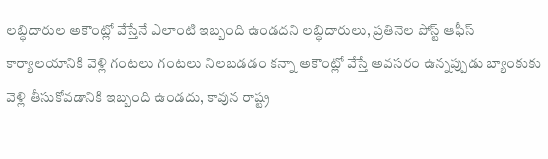లబ్ధిదారుల అకౌంట్లో వేస్తేనే ఎలాంటి ఇబ్బంది ఉండదని లబ్ధిదారులు, ప్రతినెల పోస్ట్ ఆఫీస్ కార్యాలయానికి వెళ్లి గంటలు గంటలు నిలబడడం కన్నా అకౌంట్లో వేస్తే అవసరం ఉన్నప్పుడు బ్యాంకుకు వెళ్లి తీసుకోవడానికి ఇబ్బంది ఉండదు, కావున రాష్ట్ర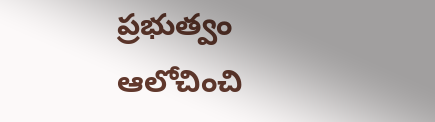ప్రభుత్వం ఆలోచించి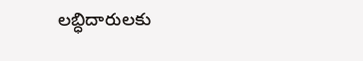లబ్ధిదారులకు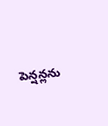పెన్షన్లను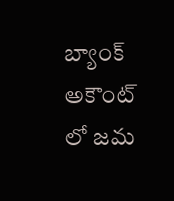బ్యాంక్ అకౌంట్ లో జమ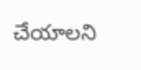చేయాలని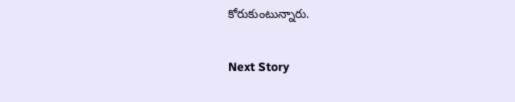కోరుకుంటున్నారు.

Next Story